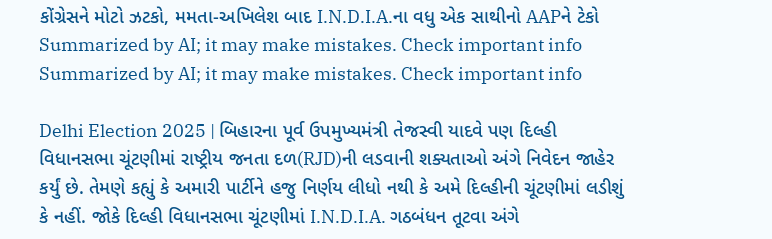કોંગ્રેસને મોટો ઝટકો, મમતા-અખિલેશ બાદ I.N.D.I.A.ના વધુ એક સાથીનો AAPને ટેકો
Summarized by AI; it may make mistakes. Check important info
Summarized by AI; it may make mistakes. Check important info

Delhi Election 2025 | બિહારના પૂર્વ ઉપમુખ્યમંત્રી તેજસ્વી યાદવે પણ દિલ્હી વિધાનસભા ચૂંટણીમાં રાષ્ટ્રીય જનતા દળ(RJD)ની લડવાની શક્યતાઓ અંગે નિવેદન જાહેર કર્યું છે. તેમણે કહ્યું કે અમારી પાર્ટીને હજુ નિર્ણય લીધો નથી કે અમે દિલ્હીની ચૂંટણીમાં લડીશું કે નહીં. જોકે દિલ્હી વિધાનસભા ચૂંટણીમાં I.N.D.I.A. ગઠબંધન તૂટવા અંગે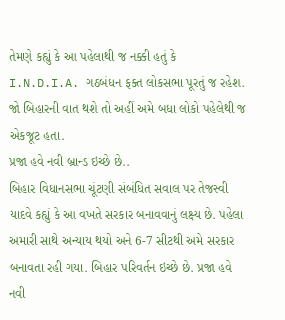તેમણે કહ્યું કે આ પહેલાથી જ નક્કી હતું કે I.N.D.I.A. ગઠબંધન ફક્ત લોકસભા પૂરતું જ રહેશ. જો બિહારની વાત થશે તો અહીં અમે બધા લોકો પહેલેથી જ એકજૂટ હતા.
પ્રજા હવે નવી બ્રાન્ડ ઇચ્છે છે..
બિહાર વિધાનસભા ચૂંટણી સંબંધિત સવાલ પર તેજસ્વી યાદવે કહ્યું કે આ વખતે સરકાર બનાવવાનું લક્ષ્ય છે. પહેલા અમારી સાથે અન્યાય થયો અને 6-7 સીટથી અમે સરકાર બનાવતા રહી ગયા. બિહાર પરિવર્તન ઇચ્છે છે. પ્રજા હવે નવી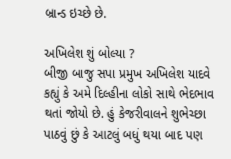બ્રાન્ડ ઇચ્છે છે.

અખિલેશ શું બોલ્યા ?
બીજી બાજુ સપા પ્રમુખ અખિલેશ યાદવે કહ્યું કે અમે દિલ્હીના લોકો સાથે ભેદભાવ થતાં જોયો છે. હું કેજરીવાલને શુભેચ્છા પાઠવું છું કે આટલું બધું થયા બાદ પણ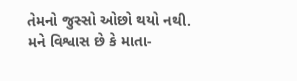તેમનો જુસ્સો ઓછો થયો નથી. મને વિશ્વાસ છે કે માતા-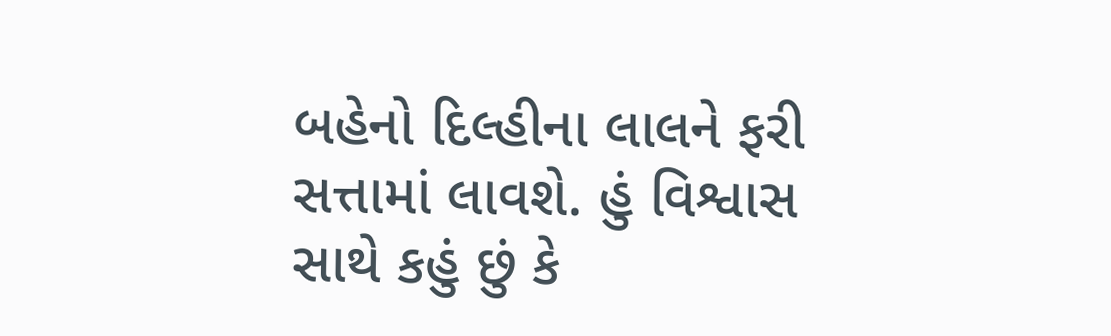બહેનો દિલ્હીના લાલને ફરી સત્તામાં લાવશે. હું વિશ્વાસ સાથે કહું છું કે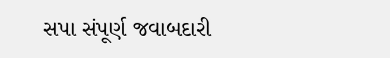સપા સંપૂર્ણ જવાબદારી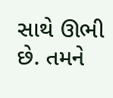સાથે ઊભી છે. તમને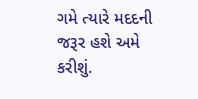ગમે ત્યારે મદદની જરૂર હશે અમે કરીશું.